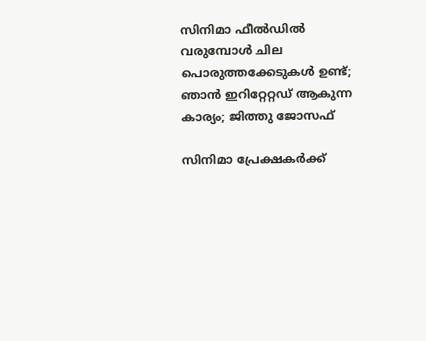സിനിമാ ഫീൽഡിൽ വരുമ്പോൾ ചില പൊരുത്തക്കേടുകൾ ഉണ്ട്; ഞാൻ ഇറിറ്റേറ്റഡ് ആകുന്ന കാര്യം; ജിത്തു ജോസഫ്

സിനിമാ പ്രേക്ഷകർക്ക്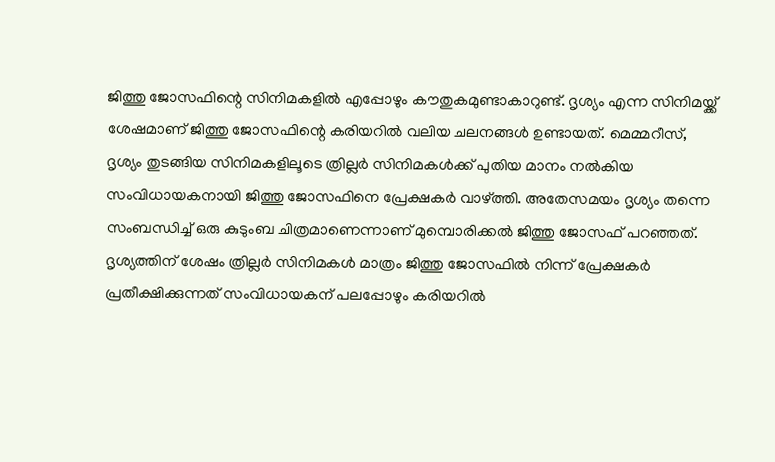ജിത്തു ജോസഫിന്റെ സിനിമകളിൽ എപ്പോഴും കൗതുകമുണ്ടാകാറുണ്ട്. ദൃശ്യം എന്ന സിനിമയ്ക്ക് ശേഷമാണ് ജിത്തു ജോസഫിന്റെ കരിയറിൽ വലിയ ചലനങ്ങൾ ഉണ്ടായത്. മെമ്മറീസ്, ദൃശ്യം തുടങ്ങിയ സിനിമകളിലൂടെ ത്രില്ലർ സിനിമകൾക്ക് പുതിയ മാനം നൽകിയ സംവിധായകനായി ജിത്തു ജോസഫിനെ പ്രേക്ഷകർ വാഴ്ത്തി. അതേസമയം ദൃശ്യം തന്നെ സംബന്ധിച്ച് ഒരു കുടുംബ ചിത്രമാണെന്നാണ് മുമ്പൊരിക്കൽ ജിത്തു ജോസഫ് പറഞ്ഞത്. ദൃശ്യത്തിന് ശേഷം ത്രില്ലർ സിനിമകൾ മാത്രം ജിത്തു ജോസഫിൽ നിന്ന് പ്രേക്ഷകർ പ്രതീക്ഷിക്കുന്നത് സംവിധായകന് പലപ്പോഴും കരിയറിൽ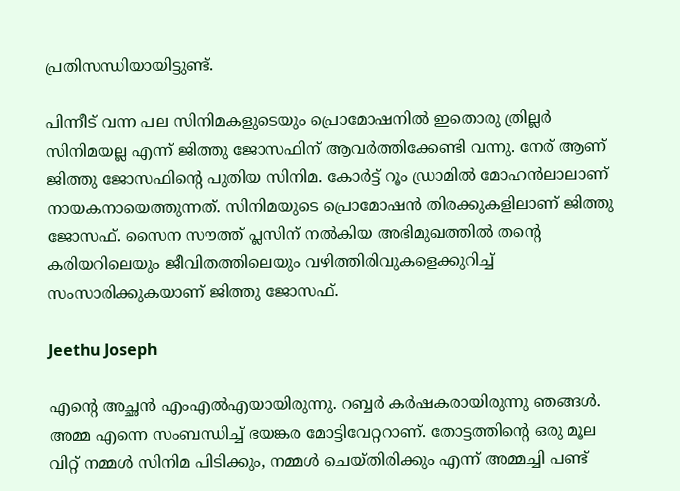പ്രതിസന്ധിയായിട്ടുണ്ട്.

പിന്നീട് വന്ന പല സിനിമകളുടെയും പ്രൊമോഷനിൽ ഇതൊരു ത്രില്ലർ സിനിമയല്ല എന്ന് ജിത്തു ജോസഫിന് ആവർത്തിക്കേണ്ടി വന്നു. നേര് ആണ് ജിത്തു ജോസഫിന്റെ പുതിയ സിനിമ. കോർട്ട് റൂം ഡ്രാമിൽ മോഹൻലാലാണ് നായകനായെത്തുന്നത്. സിനിമയുടെ പ്രൊമോഷൻ തിരക്കുകളിലാണ് ജിത്തു ജോസഫ്. സൈന സൗത്ത് പ്ലസിന് നൽകിയ അഭിമുഖത്തിൽ തന്റെ കരിയറിലെയും ജീവിതത്തിലെയും വഴിത്തിരിവുകളെക്കുറിച്ച് സംസാരിക്കുകയാണ് ജിത്തു ജോസഫ്.

Jeethu Joseph

എന്റെ അച്ഛൻ എംഎൽഎയായിരുന്നു. റബ്ബർ കർഷകരായിരുന്നു ഞങ്ങൾ. അമ്മ എന്നെ സംബന്ധിച്ച് ഭയങ്കര മോട്ടിവേറ്ററാണ്. തോട്ടത്തിന്റെ ഒരു മൂല വിറ്റ് നമ്മൾ സിനിമ പിടിക്കും, നമ്മൾ ചെയ്തിരിക്കും എന്ന് അമ്മച്ചി പണ്ട്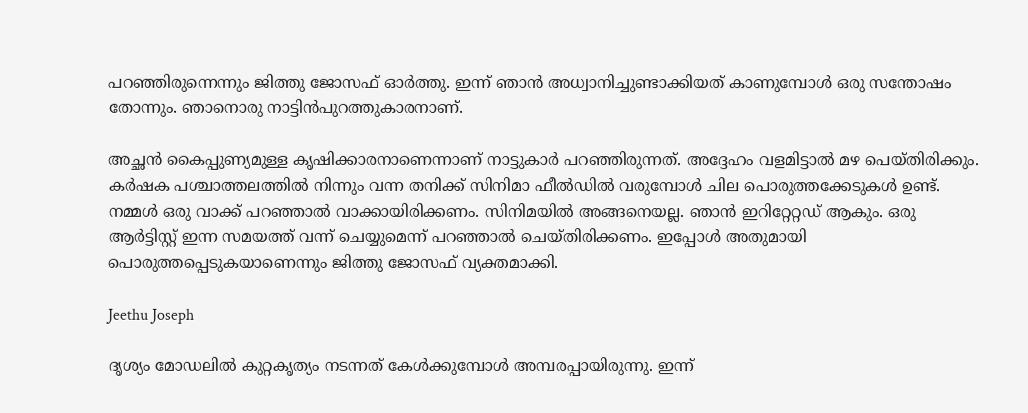പറഞ്ഞിരുന്നെന്നും ജിത്തു ജോസഫ് ഓർത്തു. ഇന്ന് ഞാൻ അധ്വാനിച്ചുണ്ടാക്കിയത് കാണുമ്പോൾ ഒരു സന്തോഷം തോന്നും. ഞാനൊരു നാട്ടിൻപുറത്തുകാരനാണ്.

അച്ഛൻ കൈപ്പുണ്യമുള്ള കൃഷിക്കാരനാണെന്നാണ് നാട്ടുകാർ പറഞ്ഞിരുന്നത്. അദ്ദേഹം വളമിട്ടാൽ മഴ പെയ്തിരിക്കും. കർഷക പശ്ചാത്തലത്തിൽ നിന്നും വന്ന തനിക്ക് സിനിമാ ഫീൽഡിൽ വരുമ്പോൾ ചില പൊരുത്തക്കേടുകൾ ഉണ്ട്. നമ്മൾ ഒരു വാക്ക് പറഞ്ഞാൽ വാക്കായിരിക്കണം. സിനിമയിൽ അങ്ങനെയല്ല. ഞാൻ ഇറിറ്റേറ്റഡ് ആകും. ഒരു ആർട്ടിസ്റ്റ് ഇന്ന സമയത്ത് വന്ന് ചെയ്യുമെന്ന് പറഞ്ഞാൽ ചെയ്തിരിക്കണം. ഇപ്പോൾ അതുമായി പൊരുത്തപ്പെടുകയാണെന്നും ജിത്തു ജോസഫ് വ്യക്തമാക്കി.

Jeethu Joseph

ദൃശ്യം മോഡലിൽ കുറ്റകൃത്യം നടന്നത് കേൾക്കുമ്പോൾ അമ്പരപ്പായിരുന്നു. ഇന്ന്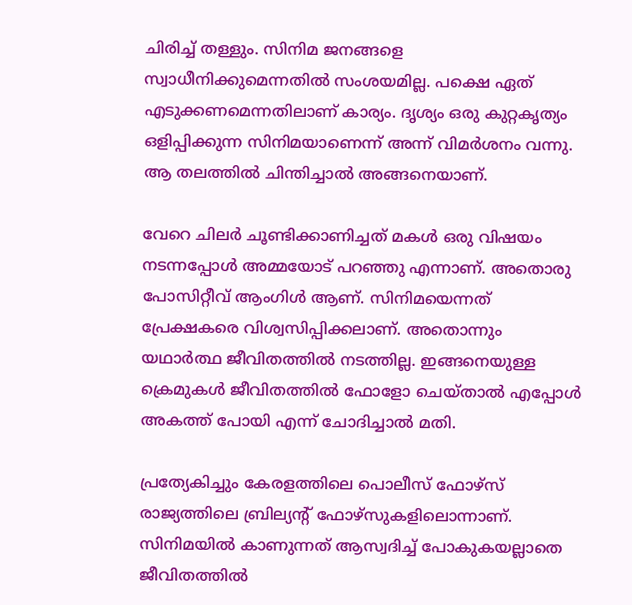ചിരിച്ച് തള്ളും. സിനിമ ജനങ്ങളെ സ്വാധീനിക്കുമെന്നതിൽ സംശയമില്ല. പക്ഷെ ഏത് എടുക്കണമെന്നതിലാണ് കാര്യം. ദൃശ്യം ഒരു കുറ്റകൃത്യം ഒളിപ്പിക്കുന്ന സിനിമയാണെന്ന് അന്ന് വിമർശനം വന്നു. ആ തലത്തിൽ ചിന്തിച്ചാൽ അങ്ങനെയാണ്.

വേറെ ചിലർ ചൂണ്ടിക്കാണിച്ചത് മകൾ ഒരു വിഷയം നടന്നപ്പോൾ അമ്മയോട് പറഞ്ഞു എന്നാണ്. അതൊരു പോസിറ്റീവ് ആംഗിൾ ആണ്. സിനിമയെന്നത് പ്രേക്ഷകരെ വിശ്വസിപ്പിക്കലാണ്. അതൊന്നും യഥാർത്ഥ ജീവിതത്തിൽ നടത്തില്ല. ഇങ്ങനെയുള്ള ക്രെമുകൾ ജീവിതത്തിൽ ഫോളോ ചെയ്താൽ എപ്പോൾ അകത്ത് പോയി എന്ന് ചോദിച്ചാൽ മതി.

പ്രത്യേകിച്ചും കേരളത്തിലെ പൊലീസ് ഫോഴ്സ് രാജ്യത്തിലെ ബ്രില്യന്റ് ഫോഴ്സുകളിലൊന്നാണ്. സിനിമയിൽ കാണുന്നത് ആസ്വദിച്ച് പോകുകയല്ലാതെ ജീവിതത്തിൽ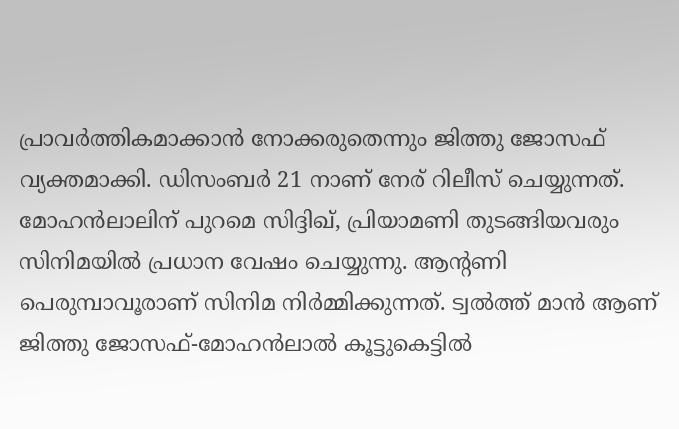പ്രാവർത്തികമാക്കാൻ നോക്കരുതെന്നും ജിത്തു ജോസഫ് വ്യക്തമാക്കി. ഡിസംബർ 21 നാണ് നേര് റിലീസ് ചെയ്യുന്നത്. മോഹൻലാലിന് പുറമെ സിദ്ദിഖ്, പ്രിയാമണി തുടങ്ങിയവരും സിനിമയിൽ പ്രധാന വേഷം ചെയ്യുന്നു. ആന്റണി പെരുമ്പാവൂരാണ് സിനിമ നിർമ്മിക്കുന്നത്. ട്വൽത്ത് മാൻ ആണ് ജിത്തു ജോസഫ്-മോഹൻലാൽ കൂട്ടുകെട്ടിൽ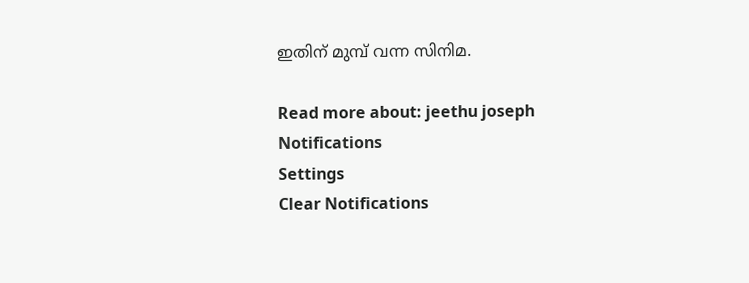ഇതിന് മുമ്പ് വന്ന സിനിമ.

Read more about: jeethu joseph
Notifications
Settings
Clear Notifications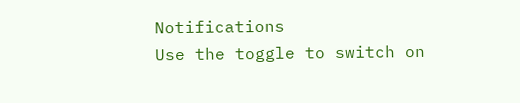Notifications
Use the toggle to switch on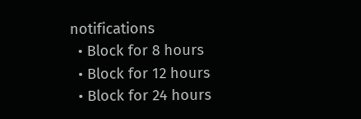notifications
  • Block for 8 hours
  • Block for 12 hours
  • Block for 24 hours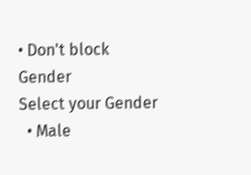• Don't block
Gender
Select your Gender
  • Male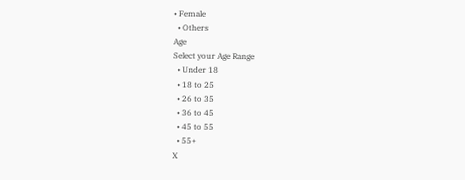• Female
  • Others
Age
Select your Age Range
  • Under 18
  • 18 to 25
  • 26 to 35
  • 36 to 45
  • 45 to 55
  • 55+
X